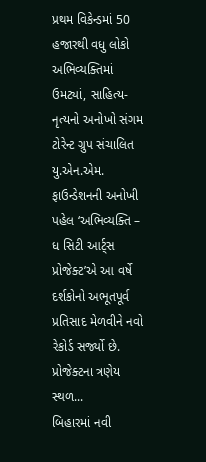પ્રથમ વિકેન્ડમાં 50 હજારથી વધુ લોકો અભિવ્યક્તિમાં ઉમટ્યાં, સાહિત્ય-નૃત્યનો અનોખો સંગમ
ટોરેન્ટ ગ્રુપ સંચાલિત યુ.એન.એમ. ફાઉન્ડેશનની અનોખી પહેલ ‘અભિવ્યક્તિ – ધ સિટી આર્ટ્સ પ્રોજેક્ટ’એ આ વર્ષે દર્શકોનો અભૂતપૂર્વ પ્રતિસાદ મેળવીને નવો રેકોર્ડ સર્જ્યો છે. પ્રોજેક્ટના ત્રણેય સ્થળ...
બિહારમાં નવી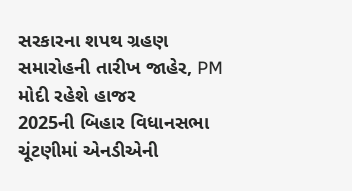સરકારના શપથ ગ્રહણ સમારોહની તારીખ જાહેર, PM મોદી રહેશે હાજર
2025ની બિહાર વિધાનસભા ચૂંટણીમાં એનડીએની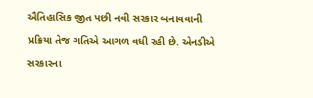ઐતિહાસિક જીત પછી નવી સરકાર બનાવવાની પ્રક્રિયા તેજ ગતિએ આગળ વધી રહી છે. એનડીએ સરકારના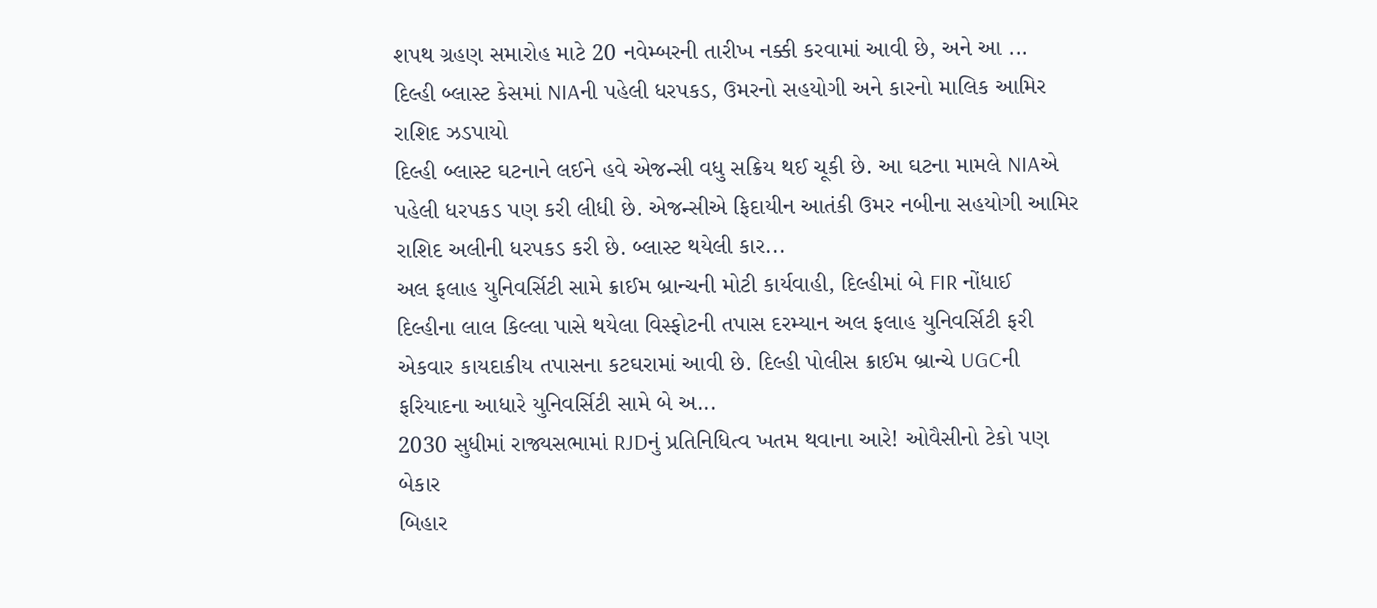શપથ ગ્રહણ સમારોહ માટે 20 નવેમ્બરની તારીખ નક્કી કરવામાં આવી છે, અને આ ...
દિલ્હી બ્લાસ્ટ કેસમાં NIAની પહેલી ધરપકડ, ઉમરનો સહયોગી અને કારનો માલિક આમિર રાશિદ ઝડપાયો
દિલ્હી બ્લાસ્ટ ઘટનાને લઈને હવે એજન્સી વધુ સક્રિય થઈ ચૂકી છે. આ ઘટના મામલે NIAએ પહેલી ધરપકડ પણ કરી લીધી છે. એજન્સીએ ફિદાયીન આતંકી ઉમર નબીના સહયોગી આમિર રાશિદ અલીની ધરપકડ કરી છે. બ્લાસ્ટ થયેલી કાર...
અલ ફલાહ યુનિવર્સિટી સામે ક્રાઈમ બ્રાન્ચની મોટી કાર્યવાહી, દિલ્હીમાં બે FIR નોંધાઈ
દિલ્હીના લાલ કિલ્લા પાસે થયેલા વિસ્ફોટની તપાસ દરમ્યાન અલ ફલાહ યુનિવર્સિટી ફરી એકવાર કાયદાકીય તપાસના કટઘરામાં આવી છે. દિલ્હી પોલીસ ક્રાઈમ બ્રાન્ચે UGCની ફરિયાદના આધારે યુનિવર્સિટી સામે બે અ...
2030 સુધીમાં રાજ્યસભામાં RJDનું પ્રતિનિધિત્વ ખતમ થવાના આરે! ઓવૈસીનો ટેકો પણ બેકાર
બિહાર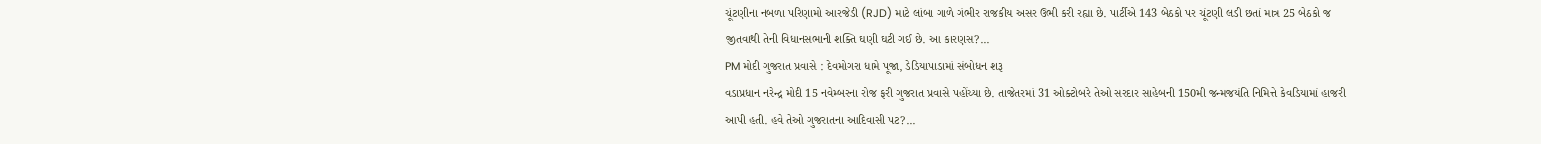ચૂંટણીના નબળા પરિણામો આરજેડી (RJD) માટે લાંબા ગાળે ગંભીર રાજકીય અસર ઉભી કરી રહ્યા છે. પાર્ટીએ 143 બેઠકો પર ચૂંટણી લડી છતાં માત્ર 25 બેઠકો જ જીતવાથી તેની વિધાનસભાની શક્તિ ઘણી ઘટી ગઈ છે. આ કારણસ?...
PM મોદી ગુજરાત પ્રવાસે : દેવમોગરા ધામે પૂજા, ડેડિયાપાડામાં સંબોધન શરૂ
વડાપ્રધાન નરેન્દ્ર મોદી 15 નવેમ્બરના રોજ ફરી ગુજરાત પ્રવાસે પહોંચ્યા છે. તાજેતરમાં 31 ઓક્ટોબરે તેઓ સરદાર સાહેબની 150મી જન્મજયંતિ નિમિત્તે કેવડિયામાં હાજરી આપી હતી. હવે તેઓ ગુજરાતના આદિવાસી પટ?...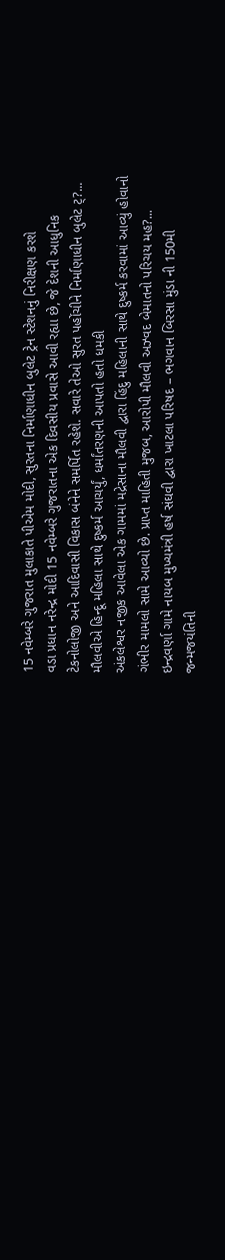15 નવેમ્બરે ગુજરાત મુલાકાતે પીએમ મોદી, સુરતના નિર્માણાધીન બુલેટ ટ્રેન સ્ટેશનનું નિરીક્ષણ કરશે
વડા પ્રધાન નરેન્દ્ર મોદી 15 નવેમ્બરે ગુજરાતના એક દિવસીય પ્રવાસે આવી રહ્યા છે, જે દેશની આધુનિક ટેકનોલોજી અને આદિવાસી વિકાસ બંનેને સમર્પિત રહેશે. સવારે તેઓ સુરત પહોંચીને નિર્માણાધીન બુલેટ ટ્?...
મૌલવીએ હિન્દૂ મહિલા સાથે દુષ્કર્મ આચર્યું, ધર્માંતરણની આપતો હતો ધમકી
અંકલેશ્વર નજીક આવેલા એક ગામમાં મદ્રેસાના મૌલવી દ્વારા હિંદુ મહિલાની સાથે દુષ્કર્મ કરવામાં આવ્યું હોવાનો ગંભીર મામલો સામે આવ્યો છે. પ્રાપ્ત માહિતી મુજબ, આરોપી મૌલવી અઝ્વદ બેમાતનો પરિચય મહ?...
ઇન્દ્રવર્ણા ગામે નાયબ મુખ્યમંત્રી હર્ષ સંઘવી દ્વારા ખાટલા પરિષદ – ભગવાન બિરસા મુંડા ની 150મી જન્મજયંતિની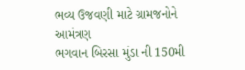ભવ્ય ઉજવણી માટે ગ્રામજનોને આમંત્રણ
ભગવાન બિરસા મુંડા ની 150મી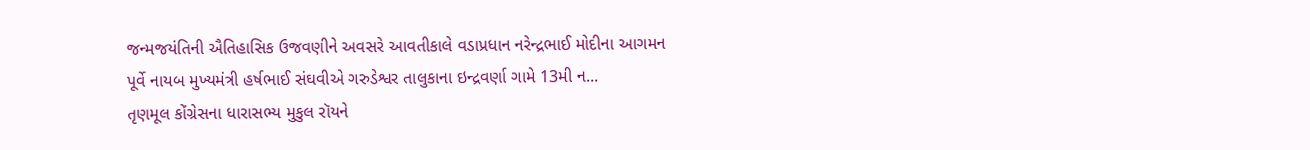જન્મજયંતિની ઐતિહાસિક ઉજવણીને અવસરે આવતીકાલે વડાપ્રધાન નરેન્દ્રભાઈ મોદીના આગમન પૂર્વે નાયબ મુખ્યમંત્રી હર્ષભાઈ સંઘવીએ ગરુડેશ્વર તાલુકાના ઇન્દ્રવર્ણા ગામે 13મી ન...
તૃણમૂલ કોંગ્રેસના ધારાસભ્ય મુકુલ રૉયને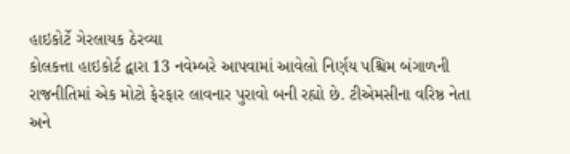હાઇકોર્ટે ગેરલાયક ઠેરવ્યા
કોલકત્તા હાઇકોર્ટ દ્વારા 13 નવેમ્બરે આપવામાં આવેલો નિર્ણય પશ્ચિમ બંગાળની રાજનીતિમાં એક મોટો ફેરફાર લાવનાર પુરાવો બની રહ્યો છે. ટીએમસીના વરિષ્ઠ નેતા અને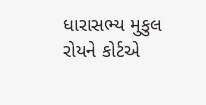ધારાસભ્ય મુકુલ રોયને કોર્ટએ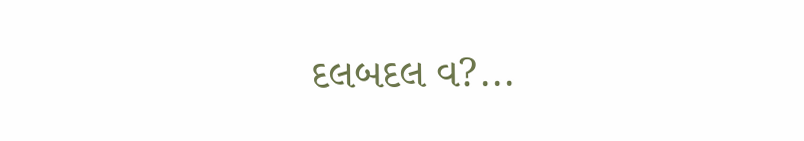દલબદલ વ?...